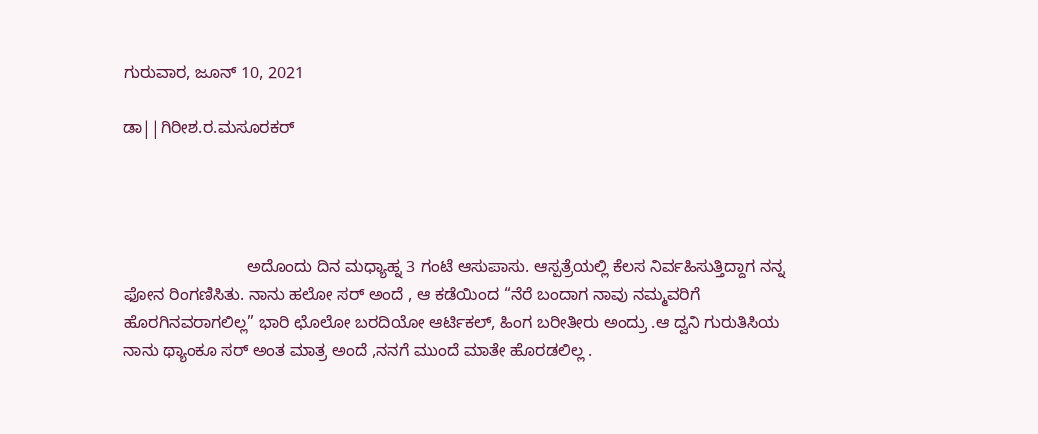ಗುರುವಾರ, ಜೂನ್ 10, 2021

ಡಾ||ಗಿರೀಶ.ರ.ಮಸೂರಕರ್




                           ಅದೊಂದು ದಿನ ಮಧ್ಯಾಹ್ನ 3 ಗಂಟೆ ಆಸುಪಾಸು. ಆಸ್ಪತ್ರೆಯಲ್ಲಿ ಕೆಲಸ ನಿರ್ವಹಿಸುತ್ತಿದ್ದಾಗ ನನ್ನ ಫೋನ ರಿಂಗಣಿಸಿತು. ನಾನು ಹಲೋ ಸರ್‌ ಅಂದೆ , ಆ ಕಡೆಯಿಂದ “ನೆರೆ ಬಂದಾಗ ನಾವು ನಮ್ಮವರಿಗೆ ಹೊರಗಿನವರಾಗಲಿಲ್ಲ” ಭಾರಿ ಛೊಲೋ ಬರದಿಯೋ ಆರ್ಟಿಕಲ್, ಹಿಂಗ ಬರೀತೀರು ಅಂದ್ರು .ಆ ದ್ವನಿ ಗುರುತಿಸಿಯ ನಾನು ಥ್ಯಾಂಕೂ ಸರ್‌ ಅಂತ ಮಾತ್ರ ಅಂದೆ ,ನನಗೆ ಮುಂದೆ ಮಾತೇ ಹೊರಡಲಿಲ್ಲ .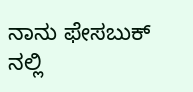ನಾನು ಫೇಸಬುಕ್‌ ನಲ್ಲಿ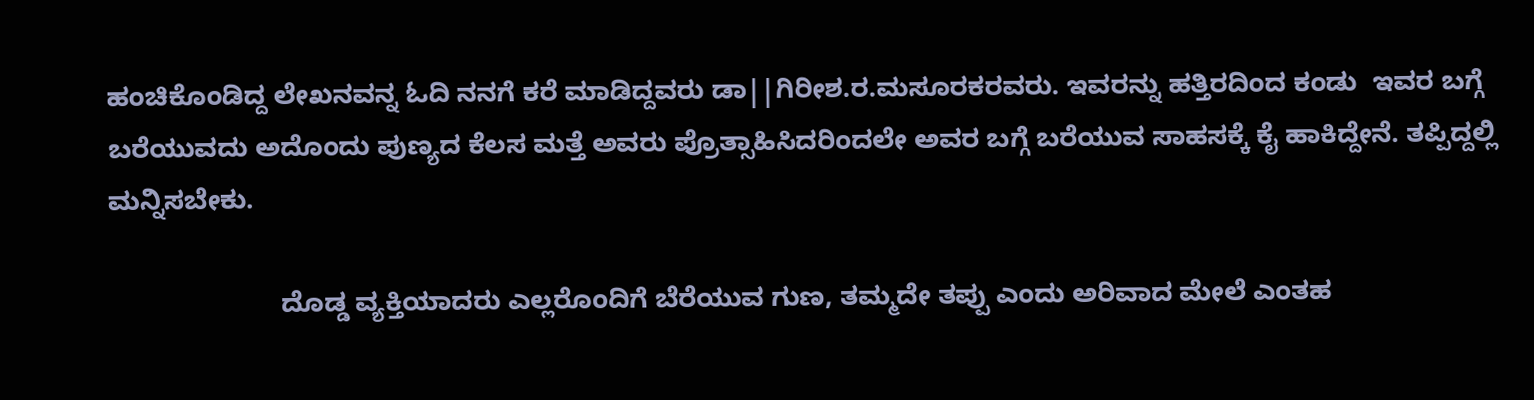ಹಂಚಿಕೊಂಡಿದ್ದ ಲೇಖನವನ್ನ ಓದಿ ನನಗೆ ಕರೆ ಮಾಡಿದ್ದವರು ಡಾ||ಗಿರೀಶ.ರ.ಮಸೂರಕರವರು. ಇವರನ್ನು ಹತ್ತಿರದಿಂದ ಕಂಡು  ಇವರ ಬಗ್ಗೆ ಬರೆಯುವದು ಅದೊಂದು ಪುಣ್ಯದ ಕೆಲಸ ಮತ್ತೆ ಅವರು ಪ್ರೊತ್ಸಾಹಿಸಿದರಿಂದಲೇ ಅವರ ಬಗ್ಗೆ ಬರೆಯುವ ಸಾಹಸಕ್ಕೆ ಕೈ ಹಾಕಿದ್ದೇನೆ. ತಪ್ಪಿದ್ದಲ್ಲಿ ಮನ್ನಿಸಬೇಕು.

                       ದೊಡ್ಡ ವ್ಯಕ್ತಿಯಾದರು ಎಲ್ಲರೊಂದಿಗೆ ಬೆರೆಯುವ ಗುಣ, ತಮ್ಮದೇ ತಪ್ಪು ಎಂದು ಅರಿವಾದ ಮೇಲೆ ಎಂತಹ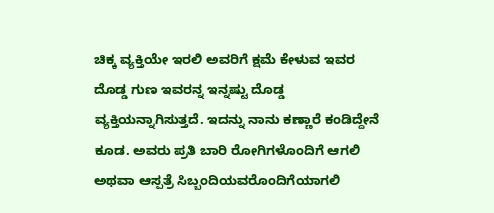ಚಿಕ್ಕ ವ್ಯಕ್ತಿಯೇ ಇರಲಿ ಅವರಿಗೆ ಕ್ಷಮೆ ಕೇಳುವ ಇವರ ದೊಡ್ಡ ಗುಣ ಇವರನ್ನ ಇನ್ನಷ್ಟು ದೊಡ್ಡ ವ್ಯಕ್ತಿಯನ್ನಾಗಿಸುತ್ತದೆ. ಇದನ್ನು ನಾನು ಕಣ್ಣಾರೆ ಕಂಡಿದ್ದೇನೆ ಕೂಡ. ಅವರು ಪ್ರತಿ ಬಾರಿ ರೋಗಿಗಳೊಂದಿಗೆ ಆಗಲಿ ಅಥವಾ ಆಸ್ಪತ್ರೆ ಸಿಬ್ಬಂದಿಯವರೊಂದಿಗೆಯಾಗಲಿ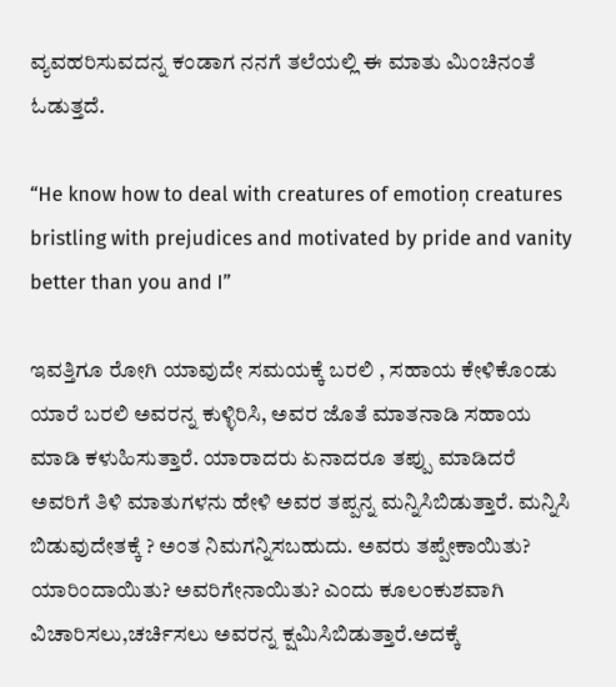ವ್ಯವಹರಿಸುವದನ್ನ ಕಂಡಾಗ ನನಗೆ ತಲೆಯಲ್ಲಿ ಈ ಮಾತು ಮಿಂಚಿನಂತೆ ಓಡುತ್ತದೆ.

“He know how to deal with creatures of emotioņ creatures bristling with prejudices and motivated by pride and vanity better than you and I”

ಇವತ್ತಿಗೂ ರೋಗಿ ಯಾವುದೇ ಸಮಯಕ್ಕೆ ಬರಲಿ , ಸಹಾಯ ಕೇಳಿಕೊಂಡು ಯಾರೆ ಬರಲಿ ಅವರನ್ನ ಕುಳ್ಳಿರಿಸಿ, ಅವರ ಜೊತೆ ಮಾತನಾಡಿ ಸಹಾಯ ಮಾಡಿ ಕಳುಹಿಸುತ್ತಾರೆ. ಯಾರಾದರು ಏನಾದರೂ ತಪ್ಪು ಮಾಡಿದರೆ ಅವರಿಗೆ ತಿಳಿ ಮಾತುಗಳನು ಹೇಳಿ ಅವರ ತಪ್ಪನ್ನ ಮನ್ನಿಸಿಬಿಡುತ್ತಾರೆ. ಮನ್ನಿಸಿ ಬಿಡುವುದೇತಕ್ಕೆ ? ಅಂತ ನಿಮಗನ್ನಿಸಬಹುದು. ಅವರು ತಪ್ಪೇಕಾಯಿತು? ಯಾರಿಂದಾಯಿತು? ಅವರಿಗೇನಾಯಿತು? ಎಂದು ಕೂಲಂಕುಶವಾಗಿ ವಿಚಾರಿಸಲು,ಚರ್ಚಿಸಲು ಅವರನ್ನ ಕ್ಷಮಿಸಿಬಿಡುತ್ತಾರೆ.ಅದಕ್ಕೆ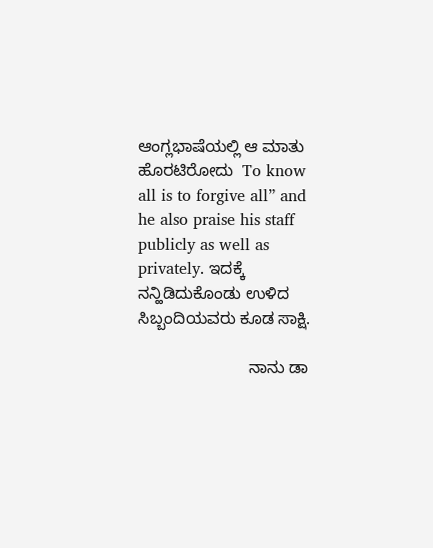ಆಂಗ್ಲಭಾಷೆಯಲ್ಲಿ ಆ ಮಾತು ಹೊರಟಿರೋದು  To know all is to forgive all” and he also praise his staff publicly as well as privately. ಇದಕ್ಕೆ ನನ್ಹಿಡಿದುಕೊಂಡು ಉಳಿದ ಸಿಬ್ಬಂದಿಯವರು ಕೂಡ ಸಾಕ್ಷಿ.

                        ನಾನು ಡಾ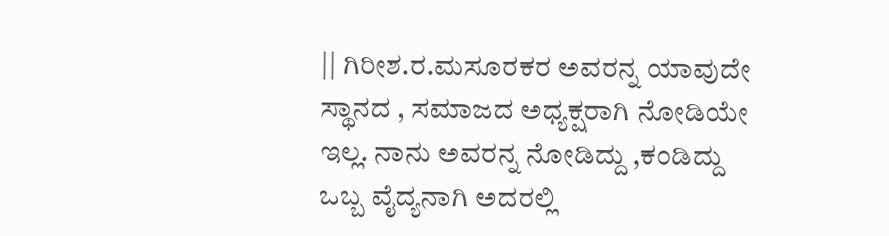|| ಗಿರೀಶ.ರ.ಮಸೂರಕರ ಅವರನ್ನ ಯಾವುದೇ ಸ್ಥಾನದ , ಸಮಾಜದ ಅಧ್ಯಕ್ಷರಾಗಿ ನೋಡಿಯೇ ಇಲ್ಲ. ನಾನು ಅವರನ್ನ ನೋಡಿದ್ದು ,ಕಂಡಿದ್ದು ಒಬ್ಬ ವೈದ್ಯನಾಗಿ ಅದರಲ್ಲಿ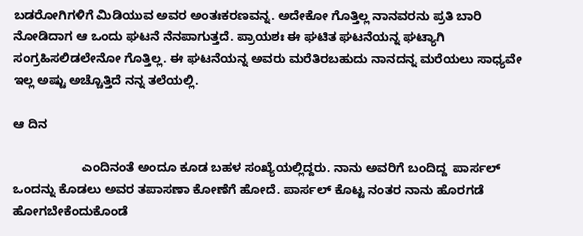ಬಡರೋಗಿಗಳಿಗೆ ಮಿಡಿಯುವ ಅವರ ಅಂತಃಕರಣವನ್ನ. ಅದೇಕೋ ಗೊತ್ತಿಲ್ಲ ನಾನವರನು ಪ್ರತಿ ಬಾರಿ ನೋಡಿದಾಗ ಆ ಒಂದು ಘಟನೆ ನೆನಪಾಗುತ್ತದೆ. ಪ್ರಾಯಶಃ ಈ ಘಟಿತ ಘಟನೆಯನ್ನ ಘಟ್ಯಾಗಿ ಸಂಗ್ರಹಿಸಲಿಡಲೇನೋ ಗೊತ್ತಿಲ್ಲ. ಈ ಘಟನೆಯನ್ನ ಅವರು ಮರೆತಿರಬಹುದು ನಾನದನ್ನ ಮರೆಯಲು ಸಾಧ್ಯವೇ ಇಲ್ಲ ಅಷ್ಟು ಅಚ್ಚೊತ್ತಿದೆ ನನ್ನ ತಲೆಯಲ್ಲಿ.

ಆ ದಿನ

                    ಎಂದಿನಂತೆ ಅಂದೂ ಕೂಡ ಬಹಳ ಸಂಖ್ಯೆಯಲ್ಲಿದ್ದರು. ನಾನು ಅವರಿಗೆ ಬಂದಿದ್ದ  ಪಾರ್ಸಲ್‌ ಒಂದನ್ನು ಕೊಡಲು ಅವರ ತಪಾಸಣಾ ಕೋಣೆಗೆ ಹೋದೆ. ಪಾರ್ಸಲ್‌ ಕೊಟ್ಟ ನಂತರ ನಾನು ಹೊರಗಡೆ ಹೋಗಬೇಕೆಂದುಕೊಂಡೆ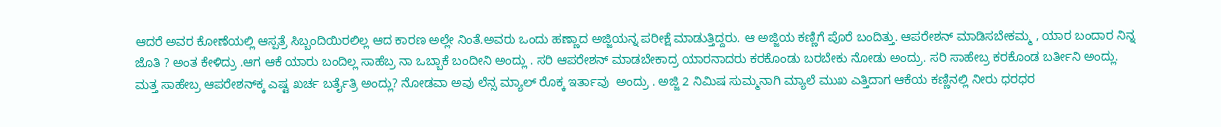ಆದರೆ ಅವರ ಕೋಣೆಯಲ್ಲಿ ಆಸ್ಪತ್ರೆ ಸಿಬ್ಬಂದಿಯಿರಲಿಲ್ಲ ಆದ ಕಾರಣ ಅಲ್ಲೇ ನಿಂತೆ.ಅವರು ಒಂದು ಹಣ್ಣಾದ ಅಜ್ಜಿಯನ್ನ ಪರೀಕ್ಷೆ ಮಾಡುತ್ತಿದ್ದರು. ಆ ಅಜ್ಜಿಯ ಕಣ್ಣಿಗೆ ಪೊರೆ ಬಂದಿತ್ತು. ಆಪರೇಶನ್‌ ಮಾಡಿಸಬೇಕಮ್ಮ , ಯಾರ ಬಂದಾರ ನಿನ್ನ ಜೊತಿ ? ಅಂತ ಕೇಳಿದ್ರು .ಆಗ ಆಕೆ ಯಾರು ಬಂದಿಲ್ಲ ಸಾಹೆಬ್ರ ನಾ ಒಬ್ಬಾಕೆ ಬಂದೀನಿ ಅಂದ್ಲು . ಸರಿ ಆಪರೇಶನ್‌ ಮಾಡಬೇಕಾದ್ರ ಯಾರನಾದರು ಕರಕೊಂಡು ಬರಬೇಕು ನೋಡು ಅಂದ್ರು. ಸರಿ ಸಾಹೇಬ್ರ ಕರಕೊಂಡ ಬರ್ತೀನಿ ಅಂದ್ಲು. ಮತ್ತ ಸಾಹೇಬ್ರ ಆಪರೇಶನ್‌ಕ್ಕ ಎಷ್ಟ ಖರ್ಚ ಬರ್ತೈತ್ರಿ ಅಂದ್ಲು? ನೋಡವಾ ಅವು ಲೆನ್ಸ ಮ್ಯಾಲ್‌ ರೊಕ್ಕ ಇರ್ತಾವು  ಅಂದ್ರು . ಅಜ್ಜಿ 2 ನಿಮಿಷ ಸುಮ್ಮನಾಗಿ ಮ್ಯಾಲೆ ಮುಖ ಎತ್ತಿದಾಗ ಆಕೆಯ ಕಣ್ಣಿನಲ್ಲಿ ನೀರು ಧರಧರ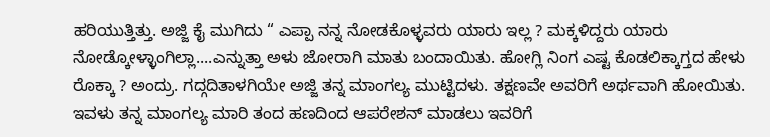ಹರಿಯುತ್ತಿತ್ತು. ಅಜ್ಜಿ ಕೈ ಮುಗಿದು “ ಎಪ್ಪಾ ನನ್ನ ನೋಡಕೊಳ್ಳವರು ಯಾರು ಇಲ್ಲ ? ಮಕ್ಕಳಿದ್ದರು ಯಾರು ನೋಡ್ಕೋಳ್ಳಾಂಗಿಲ್ಲಾ....ಎನ್ನುತ್ತಾ ಅಳು ಜೋರಾಗಿ ಮಾತು ಬಂದಾಯಿತು. ಹೋಗ್ಲಿ ನಿಂಗ ಎಷ್ಟ ಕೊಡಲಿಕ್ಕಾಗ್ತದ ಹೇಳು ರೊಕ್ಕಾ ? ಅಂದ್ರು. ಗದ್ಗದಿತಾಳಗಿಯೇ ಅಜ್ಜಿ ತನ್ನ ಮಾಂಗಲ್ಯ ಮುಟ್ಟಿದಳು. ತಕ್ಷಣವೇ ಅವರಿಗೆ ಅರ್ಥವಾಗಿ ಹೋಯಿತು. ಇವಳು ತನ್ನ ಮಾಂಗಲ್ಯ ಮಾರಿ ತಂದ ಹಣದಿಂದ ಆಪರೇಶನ್‌ ಮಾಡಲು ಇವರಿಗೆ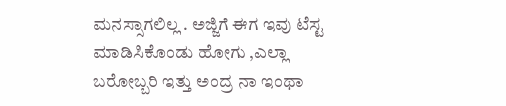ಮನಸ್ಸಾಗಲಿಲ್ಲ . ಅಜ್ಜಿಗೆ ಈಗ ಇವು ಟೆಸ್ಟ ಮಾಡಿಸಿಕೊಂಡು ಹೋಗು ,ಎಲ್ಲಾ ಬರೋಬ್ಬರಿ ಇತ್ತು ಅಂದ್ರ ನಾ ಇಂಥಾ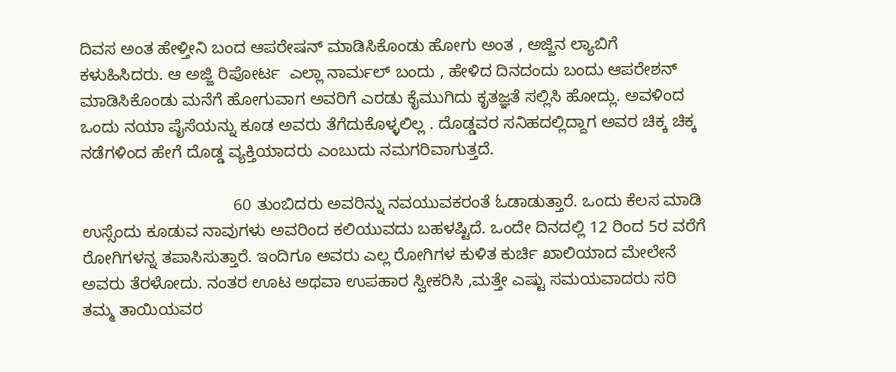ದಿವಸ ಅಂತ ಹೇಳ್ತೀನಿ ಬಂದ ಆಪರೇಷನ್‌ ಮಾಡಿಸಿಕೊಂಡು ಹೋಗು ಅಂತ , ಅಜ್ಜಿನ ಲ್ಯಾಬಿಗೆ ಕಳುಹಿಸಿದರು. ಆ ಅಜ್ಜಿ ರಿಪೋರ್ಟ  ಎಲ್ಲಾ ನಾರ್ಮಲ್‌ ಬಂದು , ಹೇಳಿದ ದಿನದಂದು ಬಂದು ಆಪರೇಶನ್‌ ಮಾಡಿಸಿಕೊಂಡು ಮನೆಗೆ ಹೋಗುವಾಗ ಅವರಿಗೆ ಎರಡು ಕೈಮುಗಿದು ಕೃತಜ್ಞತೆ ಸಲ್ಲಿಸಿ ಹೋದ್ಲು. ಅವಳಿಂದ ಒಂದು ನಯಾ ಪೈಸೆಯನ್ನು ಕೂಡ ಅವರು ತೆಗೆದುಕೊಳ್ಳಲಿಲ್ಲ . ದೊಡ್ಡವರ ಸನಿಹದಲ್ಲಿದ್ದಾಗ ಅವರ ಚಿಕ್ಕ ಚಿಕ್ಕ ನಡೆಗಳಿಂದ ಹೇಗೆ ದೊಡ್ಡ ವ್ಯಕ್ತಿಯಾದರು ಎಂಬುದು ನಮಗರಿವಾಗುತ್ತದೆ.

                                 60 ತುಂಬಿದರು ಅವರಿನ್ನು ನವಯುವಕರಂತೆ ಓಡಾಡುತ್ತಾರೆ. ಒಂದು ಕೆಲಸ ಮಾಡಿ ಉಸ್ಸೆಂದು ಕೂಡುವ ನಾವುಗಳು ಅವರಿಂದ ಕಲಿಯುವದು ಬಹಳಷ್ಟಿದೆ. ಒಂದೇ ದಿನದಲ್ಲಿ 12 ರಿಂದ 5ರ ವರೆಗೆ ರೋಗಿಗಳನ್ನ ತಪಾಸಿಸುತ್ತಾರೆ. ಇಂದಿಗೂ ಅವರು ಎಲ್ಲ ರೋಗಿಗಳ ಕುಳಿತ ಕುರ್ಚಿ ಖಾಲಿಯಾದ ಮೇಲೇನೆ ಅವರು ತೆರಳೋದು. ನಂತರ ಊಟ ಅಥವಾ ಉಪಹಾರ ಸ್ವೀಕರಿಸಿ ,ಮತ್ತೇ ಎಷ್ಟು ಸಮಯವಾದರು ಸರಿ  ತಮ್ಮ ತಾಯಿಯವರ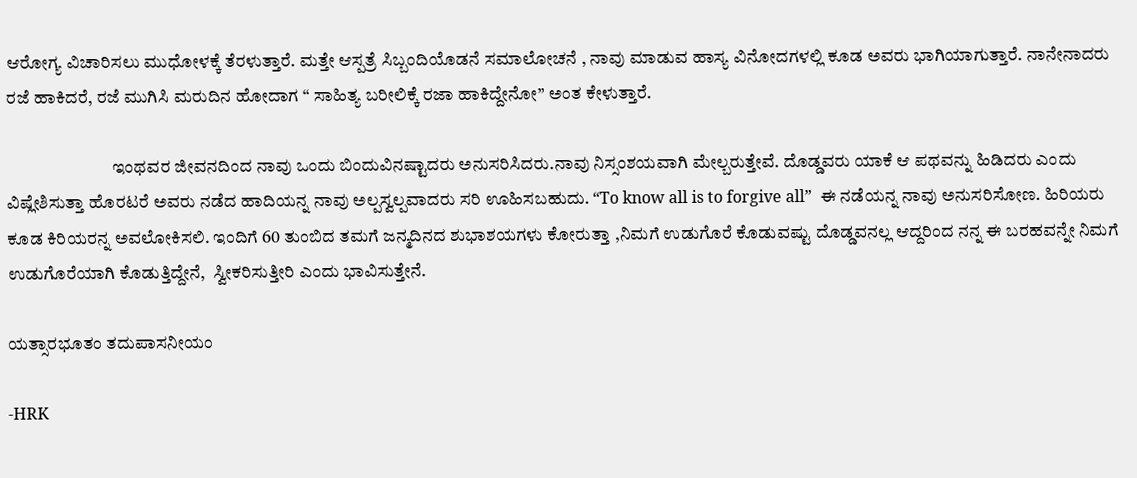ಆರೋಗ್ಯ ವಿಚಾರಿಸಲು ಮುಧೋಳಕ್ಕೆ ತೆರಳುತ್ತಾರೆ. ಮತ್ತೇ ಆಸ್ಪತ್ರೆ ಸಿಬ್ಬಂದಿಯೊಡನೆ ಸಮಾಲೋಚನೆ , ನಾವು ಮಾಡುವ ಹಾಸ್ಯ ವಿನೋದಗಳಲ್ಲಿ ಕೂಡ ಅವರು ಭಾಗಿಯಾಗುತ್ತಾರೆ. ನಾನೇನಾದರು ರಜೆ ಹಾಕಿದರೆ, ರಜೆ ಮುಗಿಸಿ ಮರುದಿನ ಹೋದಾಗ “ ಸಾಹಿತ್ಯ ಬರೀಲಿಕ್ಕೆ ರಜಾ ಹಾಕಿದ್ದೇನೋ” ಅಂತ ಕೇಳುತ್ತಾರೆ.

                              ಇಂಥವರ ಜೀವನದಿಂದ ನಾವು ಒಂದು ಬಿಂದುವಿನಷ್ಟಾದರು ಅನುಸರಿಸಿದರು.ನಾವು ನಿಸ್ಸಂಶಯವಾಗಿ ಮೇಲ್ಬರುತ್ತೇವೆ. ದೊಡ್ಡವರು ಯಾಕೆ ಆ ಪಥವನ್ನು ಹಿಡಿದರು ಎಂದು ವಿಷ್ಲೇಶಿಸುತ್ತಾ ಹೊರಟರೆ ಅವರು ನಡೆದ ಹಾದಿಯನ್ನ ನಾವು ಅಲ್ಪಸ್ವಲ್ಪವಾದರು ಸರಿ ಊಹಿಸಬಹುದು. “To know all is to forgive all”  ಈ ನಡೆಯನ್ನ ನಾವು ಅನುಸರಿಸೋಣ. ಹಿರಿಯರು ಕೂಡ ಕಿರಿಯರನ್ನ ಅವಲೋಕಿಸಲಿ. ಇಂದಿಗೆ 60 ತುಂಬಿದ ತಮಗೆ ಜನ್ಮದಿನದ ಶುಭಾಶಯಗಳು ಕೋರುತ್ತಾ ,ನಿಮಗೆ ಉಡುಗೊರೆ ಕೊಡುವಷ್ಟು ದೊಡ್ಡವನಲ್ಲ ಆದ್ದರಿಂದ ನನ್ನ ಈ ಬರಹವನ್ನೇ ನಿಮಗೆ ಉಡುಗೊರೆಯಾಗಿ ಕೊಡುತ್ತಿದ್ದೇನೆ,  ಸ್ವೀಕರಿಸುತ್ತೀರಿ ಎಂದು ಭಾವಿಸುತ್ತೇನೆ.

ಯತ್ಸಾರಭೂತಂ ತದುಪಾಸನೀಯಂ

-HRK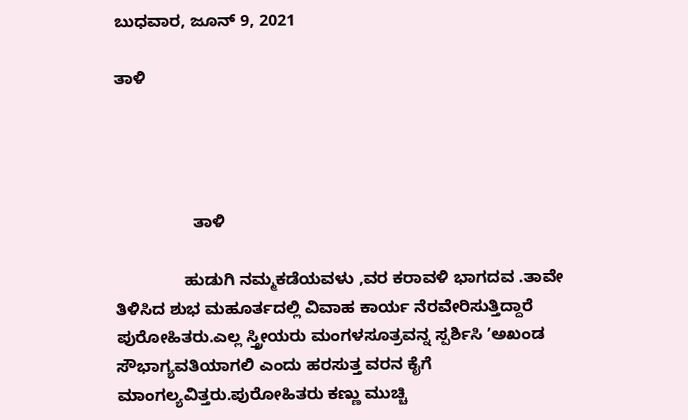ಬುಧವಾರ, ಜೂನ್ 9, 2021

ತಾಳಿ




                 ತಾಳಿ

               ಹುಡುಗಿ ನಮ್ಮಕಡೆಯವಳು ,ವರ ಕರಾವಳಿ ಭಾಗದವ .ತಾವೇ ತಿಳಿಸಿದ ಶುಭ ಮಹೂರ್ತದಲ್ಲಿ ವಿವಾಹ ಕಾರ್ಯ ನೆರವೇರಿಸುತ್ತಿದ್ದಾರೆ ಪುರೋಹಿತರು.ಎಲ್ಲ ಸ್ತ್ರೀಯರು ಮಂಗಳಸೂತ್ರವನ್ನ ಸ್ಪರ್ಶಿಸಿ ʼಅಖಂಡ ಸೌಭಾಗ್ಯವತಿಯಾಗಲಿ ಎಂದು ಹರಸುತ್ತ ವರನ ಕೈಗೆ ಮಾಂಗಲ್ಯವಿತ್ತರು.ಪುರೋಹಿತರು ಕಣ್ಣು ಮುಚ್ಚಿ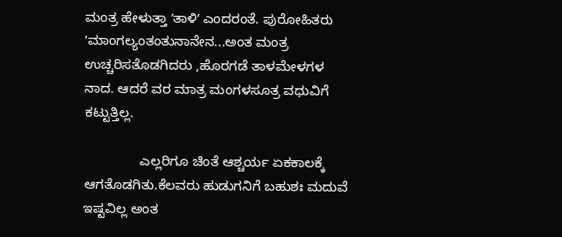ಮಂತ್ರ ಹೇಳುತ್ತಾ ʼತಾಳಿʼ ಎಂದರಂತೆ. ಪುರೋಹಿತರು ʼಮಾಂಗಲ್ಯಂತಂತುನಾನೇನ...ಅಂತ ಮಂತ್ರ ಉಚ್ಚರಿಸತೊಡಗಿದರು ,ಹೊರಗಡೆ ತಾಳಮೇಳಗಳ ನಾದ. ಆದರೆ ವರ ಮಾತ್ರ ಮಂಗಳಸೂತ್ರ ವಧುವಿಗೆ ಕಟ್ಟುತ್ತಿಲ್ಲ.

               ಎಲ್ಲರಿಗೂ ಚಿಂತೆ ಆಶ್ಚರ್ಯ ಏಕಕಾಲಕ್ಕೆ ಆಗತೊಡಗಿತು.ಕೆಲವರು ಹುಡುಗನಿಗೆ ಬಹುಶಃ ಮದುವೆ ಇಷ್ಟವಿಲ್ಲ ಅಂತ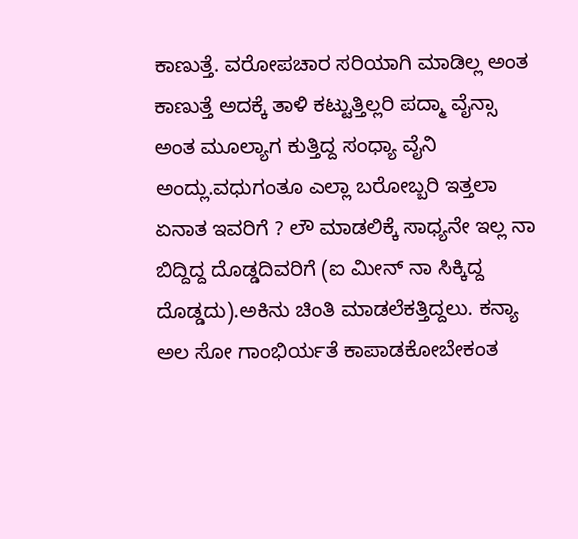ಕಾಣುತ್ತೆ. ವರೋಪಚಾರ ಸರಿಯಾಗಿ ಮಾಡಿಲ್ಲ ಅಂತ ಕಾಣುತ್ತೆ ಅದಕ್ಕೆ ತಾಳಿ ಕಟ್ಟುತ್ತಿಲ್ಲರಿ ಪದ್ಮಾ ವೈನ್ಸಾ ಅಂತ ಮೂಲ್ಯಾಗ ಕುತ್ತಿದ್ದ ಸಂಧ್ಯಾ ವೈನಿ ಅಂದ್ಲು.ವಧುಗಂತೂ ಎಲ್ಲಾ ಬರೋಬ್ಬರಿ ಇತ್ತಲಾ ಏನಾತ ಇವರಿಗೆ ? ಲೌ ಮಾಡಲಿಕ್ಕೆ ಸಾಧ್ಯನೇ ಇಲ್ಲ ನಾ ಬಿದ್ದಿದ್ದ ದೊಡ್ಡದಿವರಿಗೆ (ಐ ಮೀನ್‌ ನಾ ಸಿಕ್ಕಿದ್ದ ದೊಡ್ಡದು).ಅಕಿನು ಚಿಂತಿ ಮಾಡಲೆಕತ್ತಿದ್ದಲು. ಕನ್ಯಾ ಅಲ ಸೋ ಗಾಂಭಿರ್ಯತೆ ಕಾಪಾಡಕೋಬೇಕಂತ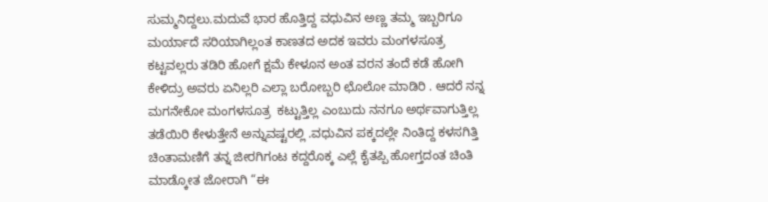ಸುಮ್ಮನಿದ್ದಲು.ಮದುವೆ ಭಾರ ಹೊತ್ತಿದ್ದ ವಧುವಿನ ಅಣ್ಣ ತಮ್ಮ ಇಬ್ಬರಿಗೂ ಮರ್ಯಾದೆ ಸರಿಯಾಗಿಲ್ಲಂತ ಕಾಣತದ ಅದಕ ಇವರು ಮಂಗಳಸೂತ್ರ ಕಟ್ಟವಲ್ಲರು ತಡಿರಿ ಹೋಗೆ ಕ್ಷಮೆ ಕೇಳೂನ ಅಂತ ವರನ ತಂದೆ ಕಡೆ ಹೋಗಿ ಕೇಳಿದ್ರು ಅವರು ಏನಿಲ್ಲರಿ ಎಲ್ಲಾ ಬರೋಬ್ಬರಿ ಛೊಲೋ ಮಾಡಿರಿ . ಆದರೆ ನನ್ನ ಮಗನೇಕೋ ಮಂಗಳಸೂತ್ರ  ಕಟ್ಟುತ್ತಿಲ್ಲ ಎಂಬುದು ನನಗೂ ಅರ್ಥವಾಗುತ್ತಿಲ್ಲ ತಡೆಯಿರಿ ಕೇಳುತ್ತೇನೆ ಅನ್ನುವಷ್ಟರಲ್ಲಿ .ವಧುವಿನ ಪಕ್ಕದಲ್ಲೇ ನಿಂತಿದ್ದ ಕಳಸಗಿತ್ತಿ ಚಿಂತಾಮಣಿಗೆ ತನ್ನ ಜೀರಗಿಗಂಟ ಕದ್ದರೊಕ್ಕ ಎಲ್ಲೆ ಕೈತಪ್ಪಿ ಹೋಗ್ತದಂತ ಚಿಂತಿ ಮಾಡ್ಕೋತ ಜೋರಾಗಿ “ಈ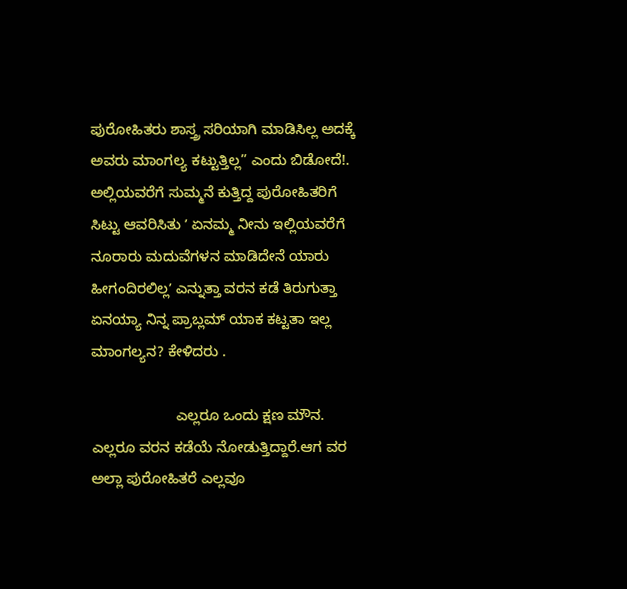ಪುರೋಹಿತರು ಶಾಸ್ತ್ರ ಸರಿಯಾಗಿ ಮಾಡಿಸಿಲ್ಲ ಅದಕ್ಕೆ ಅವರು ಮಾಂಗಲ್ಯ ಕಟ್ಟುತ್ತಿಲ್ಲ” ಎಂದು ಬಿಡೋದೆ!. ಅಲ್ಲಿಯವರೆಗೆ ಸುಮ್ಮನೆ ಕುತ್ತಿದ್ದ ಪುರೋಹಿತರಿಗೆ ಸಿಟ್ಟು ಆವರಿಸಿತು ʼ ಏನಮ್ಮ ನೀನು ಇಲ್ಲಿಯವರೆಗೆ ನೂರಾರು ಮದುವೆಗಳನ ಮಾಡಿದೇನೆ ಯಾರು ಹೀಗಂದಿರಲಿಲ್ಲʼ ಎನ್ನುತ್ತಾ ವರನ ಕಡೆ ತಿರುಗುತ್ತಾ ಏನಯ್ಯಾ ನಿನ್ನ ಪ್ರಾಬ್ಲಮ್‌ ಯಾಕ ಕಟ್ಟತಾ ಇಲ್ಲ ಮಾಂಗಲ್ಯನ? ಕೇಳಿದರು .

                     ಎಲ್ಲರೂ ಒಂದು ಕ್ಷಣ ಮೌನ. ಎಲ್ಲರೂ ವರನ ಕಡೆಯೆ ನೋಡುತ್ತಿದ್ದಾರೆ.ಆಗ ವರ ಅಲ್ಲಾ ಪುರೋಹಿತರೆ ಎಲ್ಲವೂ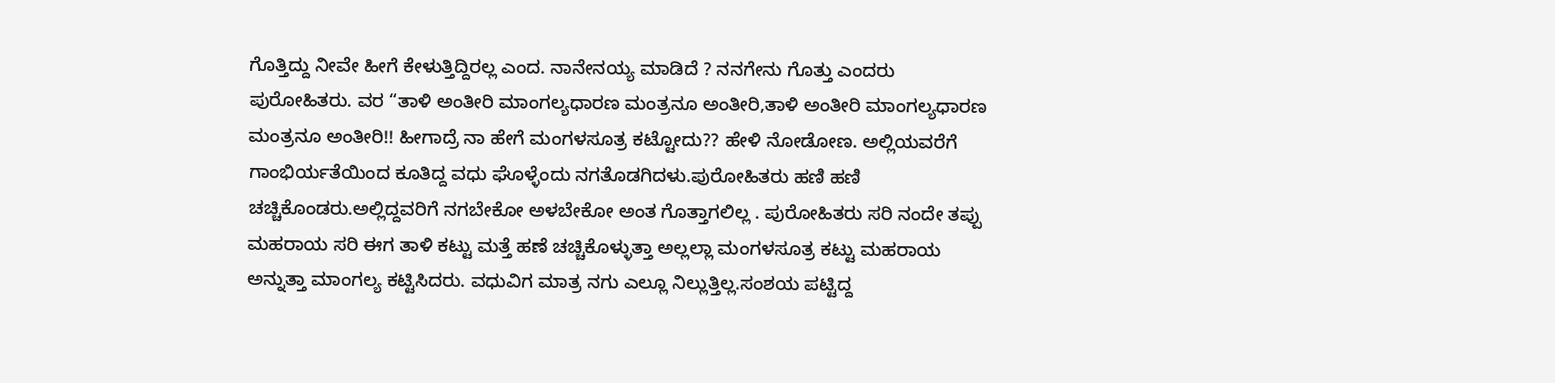ಗೊತ್ತಿದ್ದು ನೀವೇ ಹೀಗೆ ಕೇಳುತ್ತಿದ್ದಿರಲ್ಲ ಎಂದ. ನಾನೇನಯ್ಯ ಮಾಡಿದೆ ? ನನಗೇನು ಗೊತ್ತು ಎಂದರು ಪುರೋಹಿತರು. ವರ “ತಾಳಿ ಅಂತೀರಿ ಮಾಂಗಲ್ಯಧಾರಣ ಮಂತ್ರನೂ ಅಂತೀರಿ,ತಾಳಿ ಅಂತೀರಿ ಮಾಂಗಲ್ಯಧಾರಣ ಮಂತ್ರನೂ ಅಂತೀರಿ!! ಹೀಗಾದ್ರೆ ನಾ ಹೇಗೆ ಮಂಗಳಸೂತ್ರ ಕಟ್ಟೋದು?? ಹೇಳಿ ನೋಡೋಣ. ಅಲ್ಲಿಯವರೆಗೆ ಗಾಂಭಿರ್ಯತೆಯಿಂದ ಕೂತಿದ್ದ ವಧು ಘೊಳ್ಳೆಂದು ನಗತೊಡಗಿದಳು.ಪುರೋಹಿತರು ಹಣಿ ಹಣಿ ಚಚ್ಚಿಕೊಂಡರು.ಅಲ್ಲಿದ್ದವರಿಗೆ ನಗಬೇಕೋ ಅಳಬೇಕೋ ಅಂತ ಗೊತ್ತಾಗಲಿಲ್ಲ . ಪುರೋಹಿತರು ಸರಿ ನಂದೇ ತಪ್ಪು ಮಹರಾಯ ಸರಿ ಈಗ ತಾಳಿ ಕಟ್ಟು ಮತ್ತೆ ಹಣೆ ಚಚ್ಚಿಕೊಳ್ಳುತ್ತಾ ಅಲ್ಲಲ್ಲಾ ಮಂಗಳಸೂತ್ರ ಕಟ್ಟು ಮಹರಾಯ ಅನ್ನುತ್ತಾ ಮಾಂಗಲ್ಯ ಕಟ್ಟಿಸಿದರು. ವಧುವಿಗ ಮಾತ್ರ ನಗು ಎಲ್ಲೂ ನಿಲ್ಲುತ್ತಿಲ್ಲ.ಸಂಶಯ ಪಟ್ಟಿದ್ದ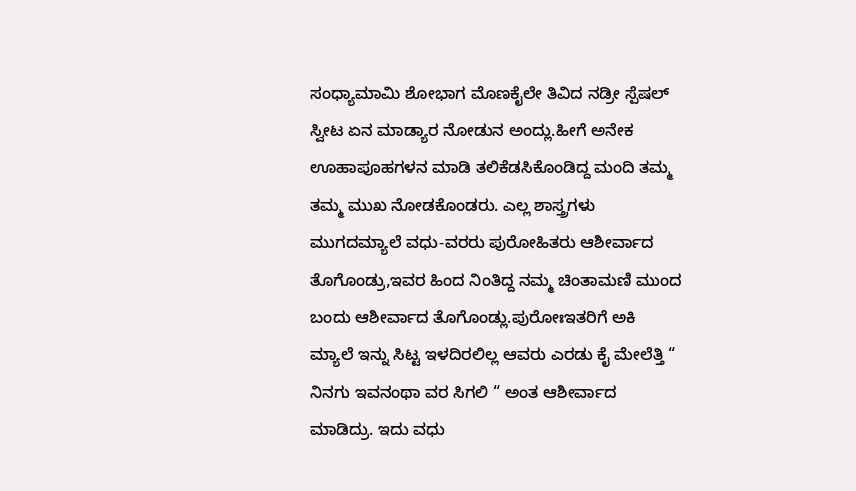ಸಂಧ್ಯಾಮಾಮಿ ಶೋಭಾಗ ಮೊಣಕೈಲೇ ತಿವಿದ ನಡ್ರೀ ಸ್ಪೆಷಲ್‌ ಸ್ವೀಟ ಏನ ಮಾಡ್ಯಾರ ನೋಡುನ ಅಂದ್ಲು.ಹೀಗೆ ಅನೇಕ ಊಹಾಪೂಹಗಳನ ಮಾಡಿ ತಲಿಕೆಡಸಿಕೊಂಡಿದ್ದ ಮಂದಿ ತಮ್ಮ ತಮ್ಮ ಮುಖ ನೋಡಕೊಂಡರು. ಎಲ್ಲ ಶಾಸ್ತ್ರಗಳು ಮುಗದಮ್ಯಾಲೆ ವಧು-ವರರು ಪುರೋಹಿತರು ಆಶೀರ್ವಾದ ತೊಗೊಂಡ್ರು,ಇವರ ಹಿಂದ ನಿಂತಿದ್ದ ನಮ್ಮ ಚಿಂತಾಮಣಿ ಮುಂದ ಬಂದು ಆಶೀರ್ವಾದ ತೊಗೊಂಡ್ಲು.ಪುರೋಃಇತರಿಗೆ ಅಕಿ ಮ್ಯಾಲೆ ಇನ್ನು ಸಿಟ್ಟ ಇಳದಿರಲಿಲ್ಲ ಆವರು ಎರಡು ಕೈ ಮೇಲೆತ್ತಿ “ ನಿನಗು ಇವನಂಥಾ ವರ ಸಿಗಲಿ “ ಅಂತ ಆಶೀರ್ವಾದ ಮಾಡಿದ್ರು. ಇದು ವಧು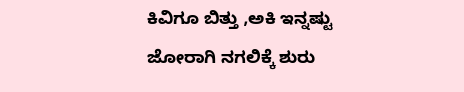ಕಿವಿಗೂ ಬಿತ್ತು ,ಅಕಿ ಇನ್ನಷ್ಟು ಜೋರಾಗಿ ನಗಲಿಕ್ಕೆ ಶುರು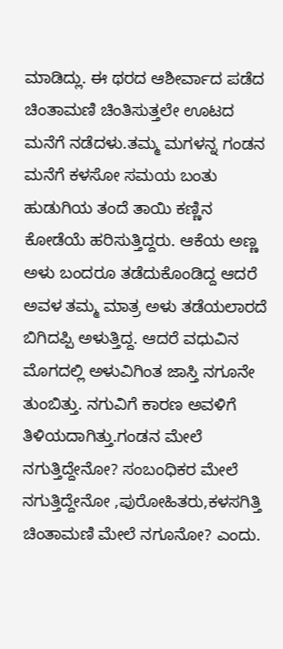ಮಾಡಿದ್ಲು. ಈ ಥರದ ಆಶೀರ್ವಾದ ಪಡೆದ ಚಿಂತಾಮಣಿ ಚಿಂತಿಸುತ್ತಲೇ ಊಟದ ಮನೆಗೆ ನಡೆದಳು.ತಮ್ಮ ಮಗಳನ್ನ ಗಂಡನ ಮನೆಗೆ ಕಳಸೋ ಸಮಯ ಬಂತು ಹುಡುಗಿಯ ತಂದೆ ತಾಯಿ ಕಣ್ಣಿನ ಕೋಡೆಯೆ ಹರಿಸುತ್ತಿದ್ದರು. ಆಕೆಯ ಅಣ್ಣ ಅಳು ಬಂದರೂ ತಡೆದುಕೊಂಡಿದ್ದ ಆದರೆ ಅವಳ ತಮ್ಮ ಮಾತ್ರ ಅಳು ತಡೆಯಲಾರದೆ ಬಿಗಿದಪ್ಪಿ ಅಳುತ್ತಿದ್ದ. ಆದರೆ ವಧುವಿನ ಮೊಗದಲ್ಲಿ ಅಳುವಿಗಿಂತ ಜಾಸ್ತಿ ನಗೂನೇ ತುಂಬಿತ್ತು. ನಗುವಿಗೆ ಕಾರಣ ಅವಳಿಗೆ ತಿಳಿಯದಾಗಿತ್ತು.ಗಂಡನ ಮೇಲೆ ನಗುತ್ತಿದ್ದೇನೋ? ಸಂಬಂಧಿಕರ ಮೇಲೆ ನಗುತ್ತಿದ್ದೇನೋ ,ಪುರೋಹಿತರು,ಕಳಸಗಿತ್ತಿ ಚಿಂತಾಮಣಿ ಮೇಲೆ ನಗೂನೋ? ಎಂದು.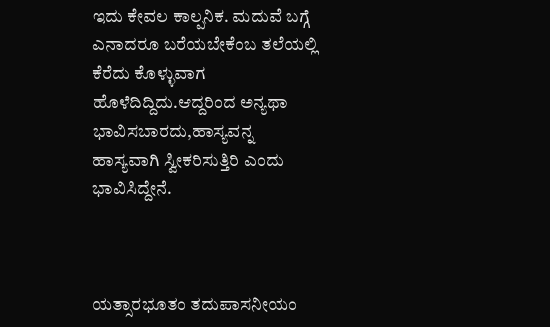ಇದು ಕೇವಲ ಕಾಲ್ಪನಿಕ. ಮದುವೆ ಬಗ್ಗೆ ಎನಾದರೂ ಬರೆಯಬೇಕೆಂಬ ತಲೆಯಲ್ಲಿ ಕೆರೆದು ಕೊಳ್ಳುವಾಗ ಹೊಳೆದಿದ್ದಿದು.ಆದ್ದರಿಂದ ಅನ್ಯಥಾ ಭಾವಿಸಬಾರದು,ಹಾಸ್ಯವನ್ನ ಹಾಸ್ಯವಾಗಿ ಸ್ವೀಕರಿಸುತ್ತಿರಿ ಎಂದು ಭಾವಿಸಿದ್ದೇನೆ.



ಯತ್ಸಾರಭೂತಂ ತದುಪಾಸನೀಯಂ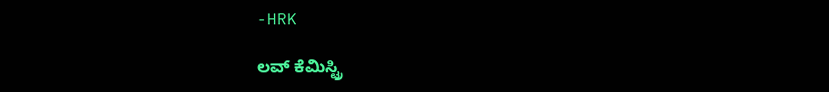-HRK

ಲವ್ ಕೆಮಿಸ್ಟ್ರಿ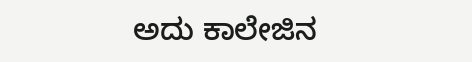ಅದು ಕಾಲೇಜಿನ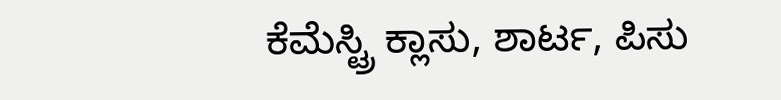ಕೆಮೆಸ್ಟ್ರಿ ಕ್ಲಾಸು, ಶಾರ್ಟ, ಪಿಸು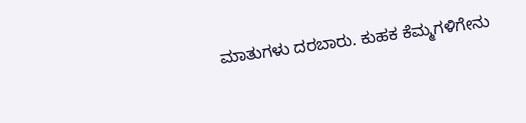ಮಾತುಗಳು ದರಬಾರು. ಕುಹಕ ಕೆಮ್ಮಗಳಿಗೇನು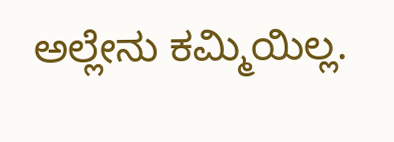ಅಲ್ಲೇನು ಕಮ್ಮಿಯಿಲ್ಲ.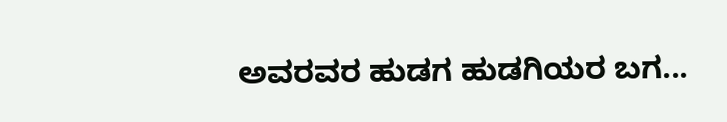ಅವರವರ ಹುಡಗ ಹುಡಗಿಯರ ಬಗ...